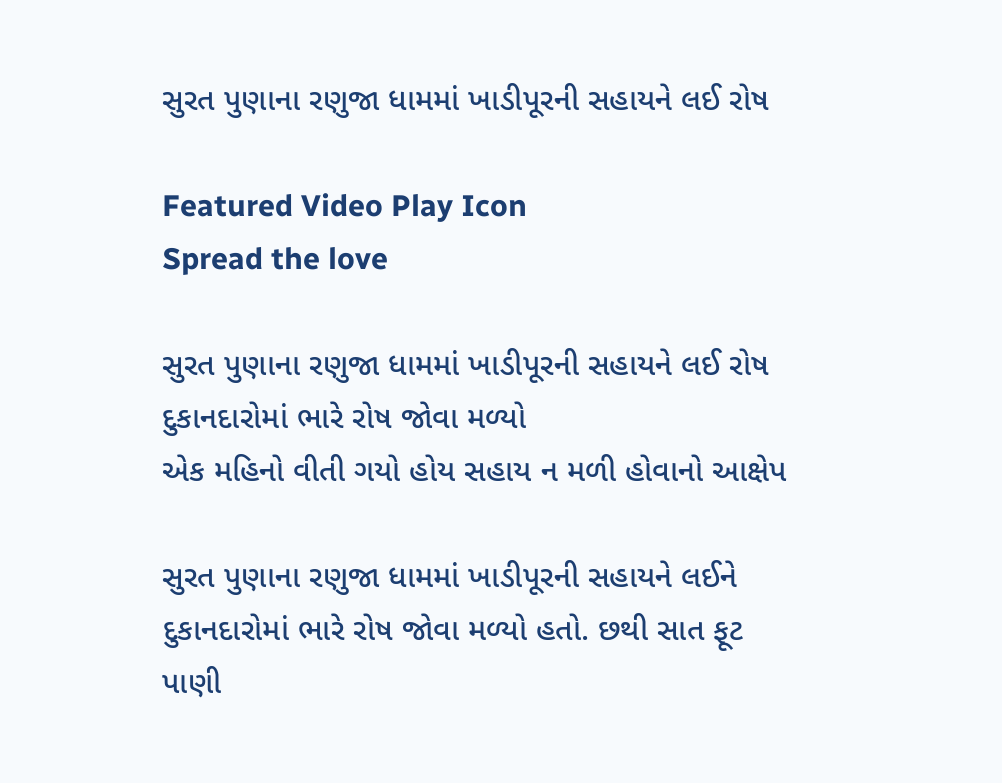સુરત પુણાના રણુજા ધામમાં ખાડીપૂરની સહાયને લઈ રોષ

Featured Video Play Icon
Spread the love

સુરત પુણાના રણુજા ધામમાં ખાડીપૂરની સહાયને લઈ રોષ
દુકાનદારોમાં ભારે રોષ જોવા મળ્યો
એક મહિનો વીતી ગયો હોય સહાય ન મળી હોવાનો આક્ષેપ

સુરત પુણાના રણુજા ધામમાં ખાડીપૂરની સહાયને લઈને દુકાનદારોમાં ભારે રોષ જોવા મળ્યો હતો. છથી સાત ફૂટ પાણી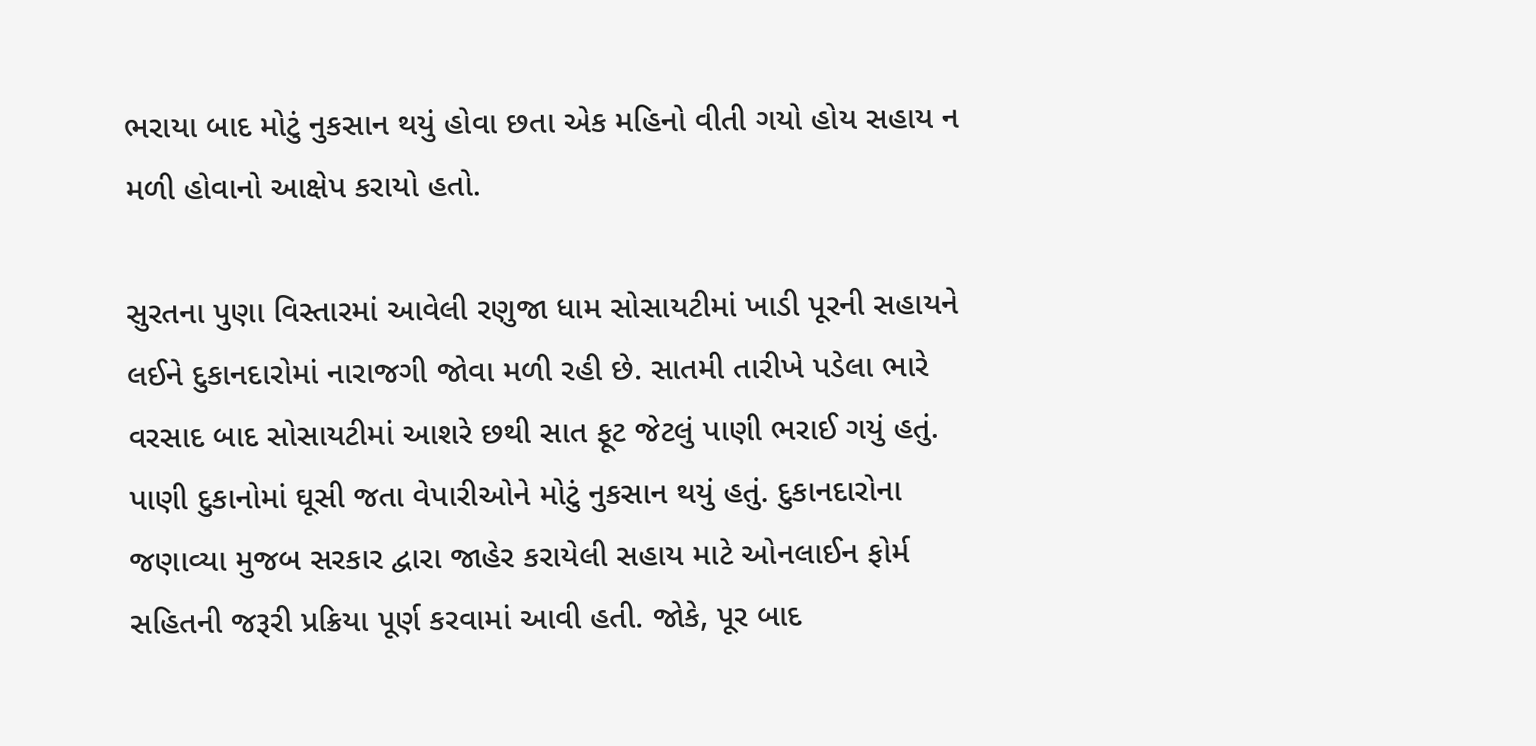ભરાયા બાદ મોટું નુકસાન થયું હોવા છતા એક મહિનો વીતી ગયો હોય સહાય ન મળી હોવાનો આક્ષેપ કરાયો હતો.

સુરતના પુણા વિસ્તારમાં આવેલી રણુજા ધામ સોસાયટીમાં ખાડી પૂરની સહાયને લઈને દુકાનદારોમાં નારાજગી જોવા મળી રહી છે. સાતમી તારીખે પડેલા ભારે વરસાદ બાદ સોસાયટીમાં આશરે છથી સાત ફૂટ જેટલું પાણી ભરાઈ ગયું હતું. પાણી દુકાનોમાં ઘૂસી જતા વેપારીઓને મોટું નુકસાન થયું હતું. દુકાનદારોના જણાવ્યા મુજબ સરકાર દ્વારા જાહેર કરાયેલી સહાય માટે ઓનલાઈન ફોર્મ સહિતની જરૂરી પ્રક્રિયા પૂર્ણ કરવામાં આવી હતી. જોકે, પૂર બાદ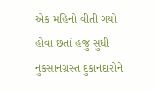એક મહિનો વીતી ગયો હોવા છતાં હજુ સુધી નુકસાનગ્રસ્ત દુકાનદારોને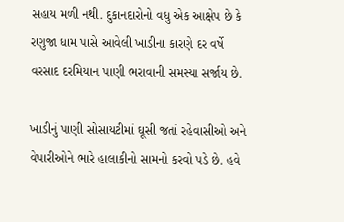સહાય મળી નથી. દુકાનદારોનો વધુ એક આક્ષેપ છે કે રણુજા ધામ પાસે આવેલી ખાડીના કારણે દર વર્ષે વરસાદ દરમિયાન પાણી ભરાવાની સમસ્યા સર્જાય છે.

ખાડીનું પાણી સોસાયટીમાં ઘૂસી જતાં રહેવાસીઓ અને વેપારીઓને ભારે હાલાકીનો સામનો કરવો પડે છે. હવે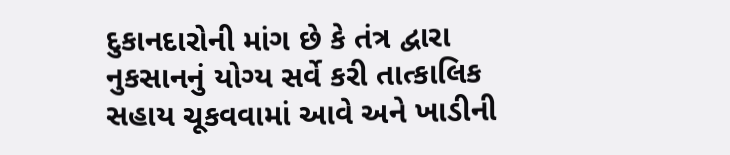દુકાનદારોની માંગ છે કે તંત્ર દ્વારા નુકસાનનું યોગ્ય સર્વે કરી તાત્કાલિક સહાય ચૂકવવામાં આવે અને ખાડીની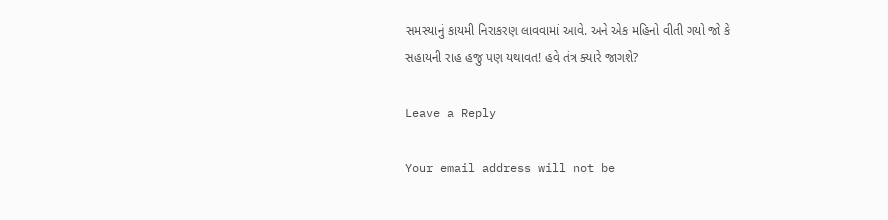સમસ્યાનું કાયમી નિરાકરણ લાવવામાં આવે. અને એક મહિનો વીતી ગયો જો કે સહાયની રાહ હજુ પણ યથાવત! હવે તંત્ર ક્યારે જાગશે?

Leave a Reply

Your email address will not be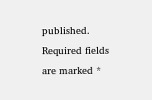published. Required fields are marked *